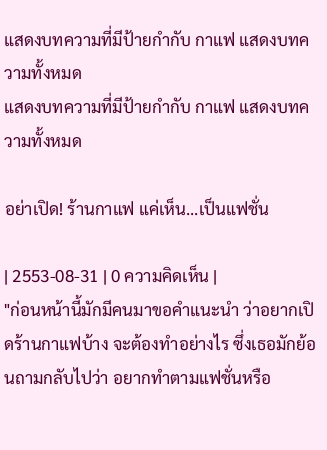แสดงบทความที่มีป้ายกำกับ กาแฟ แสดงบทความทั้งหมด
แสดงบทความที่มีป้ายกำกับ กาแฟ แสดงบทความทั้งหมด

อย่าเปิด! ร้านกาแฟ แค่เห็น...เป็นแฟชั่น

| 2553-08-31 | 0 ความคิดเห็น |
"ก่อนหน้านี้มักมีคนมาขอคำแนะนำ ว่าอยากเปิดร้านกาแฟบ้าง จะต้องทำอย่างไร ซึ่งเธอมักย้อนถามกลับไปว่า อยากทำตามแฟชั่นหรือ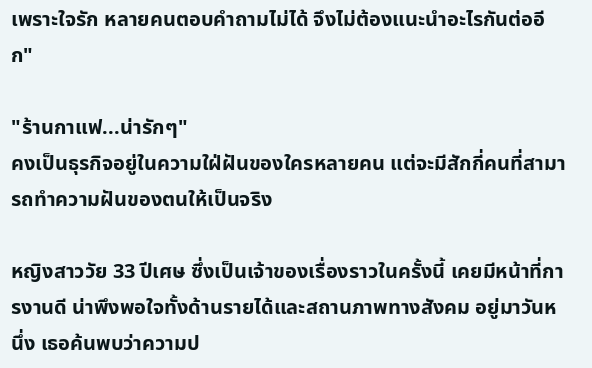เพราะใจรัก หลายคนตอบคำถามไม่ได้ จึงไม่ต้องแนะนำอะไรกันต่ออีก"

"ร้านกาแฟ...น่ารักๆ"
คงเป็นธุรกิจอยู่ในความใฝ่ฝันของใครหลายคน แต่จะมีสักกี่คนที่สามารถทำความฝันของตนให้เป็นจริง

หญิงสาววัย 33 ปีเศษ ซึ่งเป็นเจ้าของเรื่องราวในครั้งนี้ เคยมีหน้าที่การงานดี น่าพึงพอใจทั้งด้านรายได้และสถานภาพทางสังคม อยู่มาวันหนึ่ง เธอค้นพบว่าความป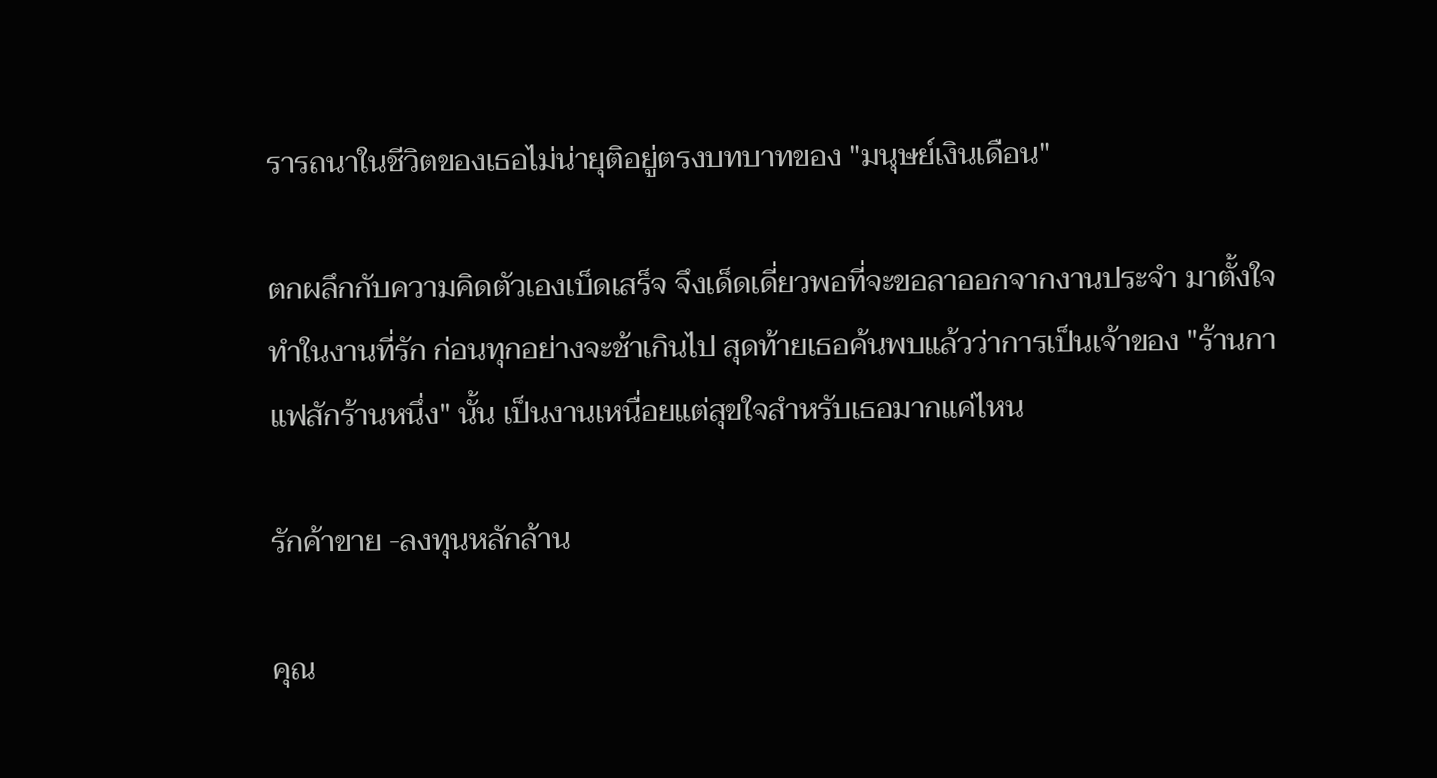รารถนาในชีวิตของเธอไม่น่ายุติอยู่ตรงบทบาทของ "มนุษย์เงินเดือน"

ตกผลึกกับความคิดตัวเองเบ็ดเสร็จ จึงเด็ดเดี่ยวพอที่จะขอลาออกจากงานประจำ มาตั้งใจทำในงานที่รัก ก่อนทุกอย่างจะช้าเกินไป สุดท้ายเธอค้นพบแล้วว่าการเป็นเจ้าของ "ร้านกาแฟสักร้านหนึ่ง" นั้น เป็นงานเหนื่อยแต่สุขใจสำหรับเธอมากแค่ไหน

รักค้าขาย -ลงทุนหลักล้าน

คุณ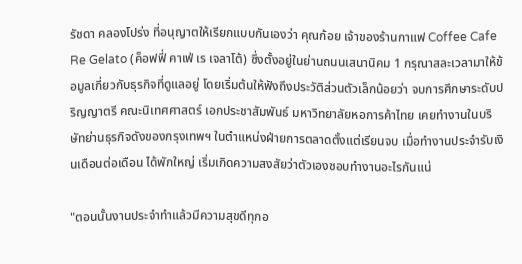รัชดา คลองโปร่ง ที่อนุญาตให้เรียกแบบกันเองว่า คุณก้อย เจ้าของร้านกาแฟ Coffee Cafe Re Gelato (ค็อฟฟี่ คาเฟ่ เร เจลาโต้) ซึ่งตั้งอยู่ในย่านถนนเสนานิคม 1 กรุณาสละเวลามาให้ข้อมูลเกี่ยวกับธุรกิจที่ดูแลอยู่ โดยเริ่มต้นให้ฟังถึงประวัติส่วนตัวเล็กน้อยว่า จบการศึกษาระดับปริญญาตรี คณะนิเทศศาสตร์ เอกประชาสัมพันธ์ มหาวิทยาลัยหอการค้าไทย เคยทำงานในบริษัทย่านธุรกิจดังของกรุงเทพฯ ในตำแหน่งฝ่ายการตลาดตั้งแต่เรียนจบ เมื่อทำงานประจำรับเงินเดือนต่อเดือน ได้พักใหญ่ เริ่มเกิดความสงสัยว่าตัวเองชอบทำงานอะไรกันแน่

"ตอนนั้นงานประจำทำแล้วมีความสุขดีทุกอ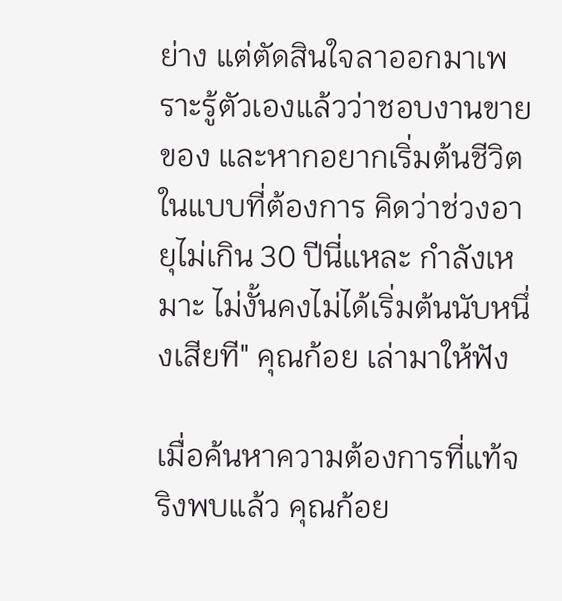ย่าง แต่ตัดสินใจลาออกมาเพราะรู้ตัวเองแล้วว่าชอบงานขายของ และหากอยากเริ่มต้นชีวิตในแบบที่ต้องการ คิดว่าช่วงอายุไม่เกิน 30 ปีนี่แหละ กำลังเหมาะ ไม่งั้นคงไม่ได้เริ่มต้นนับหนึ่งเสียที" คุณก้อย เล่ามาให้ฟัง

เมื่อค้นหาความต้องการที่แท้จริงพบแล้ว คุณก้อย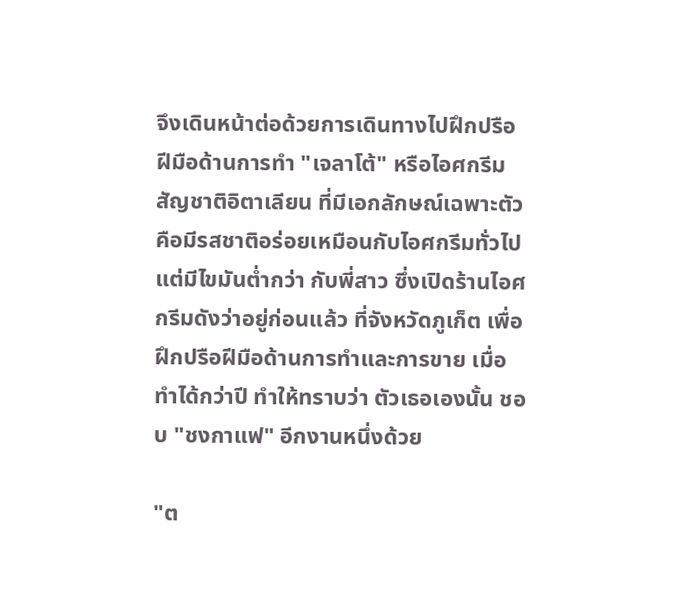จึงเดินหน้าต่อด้วยการเดินทางไปฝึกปรือฝีมือด้านการทำ "เจลาโต้" หรือไอศกรีมสัญชาติอิตาเลียน ที่มีเอกลักษณ์เฉพาะตัวคือมีรสชาติอร่อยเหมือนกับไอศกรีมทั่วไปแต่มีไขมันต่ำกว่า กับพี่สาว ซึ่งเปิดร้านไอศกรีมดังว่าอยู่ก่อนแล้ว ที่จังหวัดภูเก็ต เพื่อฝึกปรือฝีมือด้านการทำและการขาย เมื่อทำได้กว่าปี ทำให้ทราบว่า ตัวเธอเองนั้น ชอบ "ชงกาแฟ" อีกงานหนึ่งด้วย

"ต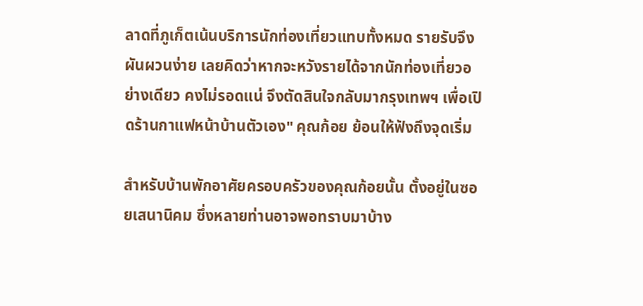ลาดที่ภูเก็ตเน้นบริการนักท่องเที่ยวแทบทั้งหมด รายรับจึงผันผวนง่าย เลยคิดว่าหากจะหวังรายได้จากนักท่องเที่ยวอย่างเดียว คงไม่รอดแน่ จึงตัดสินใจกลับมากรุงเทพฯ เพื่อเปิดร้านกาแฟหน้าบ้านตัวเอง" คุณก้อย ย้อนให้ฟังถึงจุดเริ่ม

สำหรับบ้านพักอาศัยครอบครัวของคุณก้อยนั้น ตั้งอยู่ในซอยเสนานิคม ซึ่งหลายท่านอาจพอทราบมาบ้าง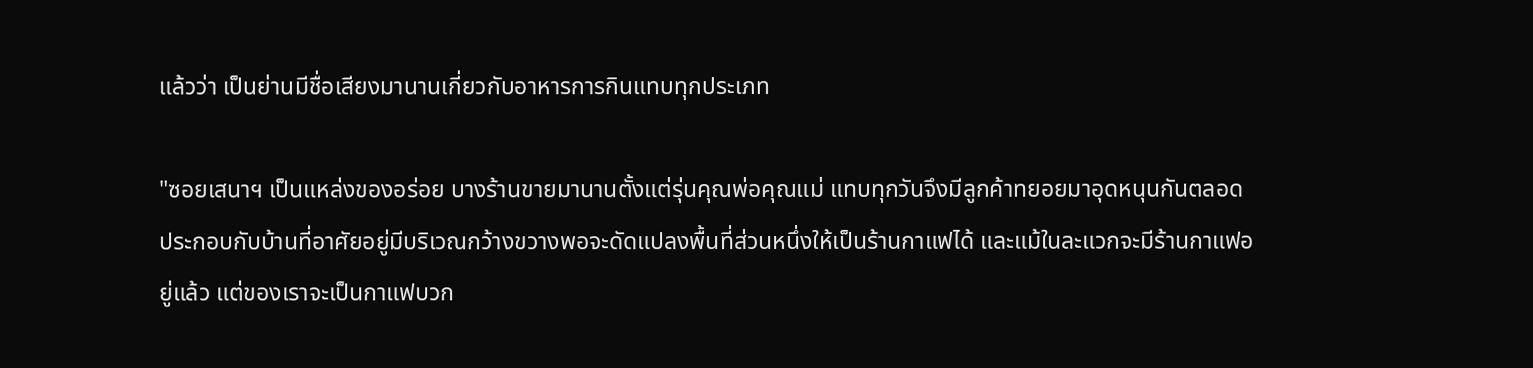แล้วว่า เป็นย่านมีชื่อเสียงมานานเกี่ยวกับอาหารการกินแทบทุกประเภท

"ซอยเสนาฯ เป็นแหล่งของอร่อย บางร้านขายมานานตั้งแต่รุ่นคุณพ่อคุณแม่ แทบทุกวันจึงมีลูกค้าทยอยมาอุดหนุนกันตลอด ประกอบกับบ้านที่อาศัยอยู่มีบริเวณกว้างขวางพอจะดัดแปลงพื้นที่ส่วนหนึ่งให้เป็นร้านกาแฟได้ และแม้ในละแวกจะมีร้านกาแฟอยู่แล้ว แต่ของเราจะเป็นกาแฟบวก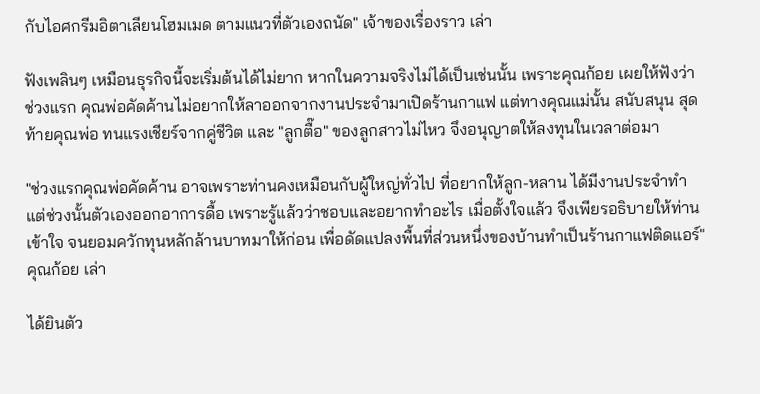กับไอศกรีมอิตาเลียนโฮมเมด ตามแนวที่ตัวเองถนัด" เจ้าของเรื่องราว เล่า

ฟังเพลินๆ เหมือนธุรกิจนี้จะเริ่มต้นได้ไม่ยาก หากในความจริงไม่ได้เป็นเช่นนั้น เพราะคุณก้อย เผยให้ฟังว่า ช่วงแรก คุณพ่อคัดค้านไม่อยากให้ลาออกจากงานประจำมาเปิดร้านกาแฟ แต่ทางคุณแม่นั้น สนับสนุน สุดท้ายคุณพ่อ ทนแรงเชียร์จากคู่ชีวิต และ "ลูกตื๊อ" ของลูกสาวไม่ไหว จึงอนุญาตให้ลงทุนในเวลาต่อมา

"ช่วงแรกคุณพ่อคัดค้าน อาจเพราะท่านคงเหมือนกับผู้ใหญ่ทั่วไป ที่อยากให้ลูก-หลาน ได้มีงานประจำทำ แต่ช่วงนั้นตัวเองออกอาการดื้อ เพราะรู้แล้วว่าชอบและอยากทำอะไร เมื่อตั้งใจแล้ว จึงเพียรอธิบายให้ท่านเข้าใจ จนยอมควักทุนหลักล้านบาทมาให้ก่อน เพื่อดัดแปลงพื้นที่ส่วนหนึ่งของบ้านทำเป็นร้านกาแฟติดแอร์" คุณก้อย เล่า

ได้ยินตัว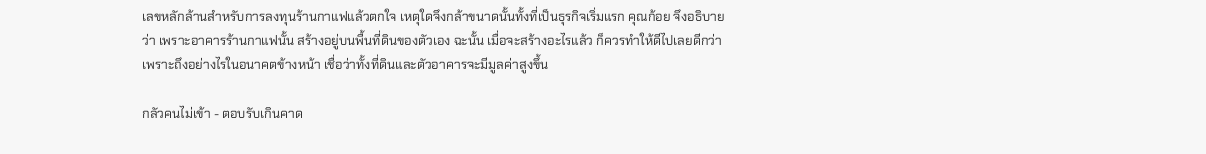เลขหลักล้านสำหรับการลงทุนร้านกาแฟแล้วตกใจ เหตุใดจึงกล้าขนาดนั้นทั้งที่เป็นธุรกิจเริ่มแรก คุณก้อย จึงอธิบายว่า เพราะอาคารร้านกาแฟนั้น สร้างอยู่บนพื้นที่ดินของตัวเอง ฉะนั้น เมื่อจะสร้างอะไรแล้ว ก็ควรทำให้ดีไปเลยดีกว่า เพราะถึงอย่างไรในอนาคตข้างหน้า เชื่อว่าทั้งที่ดินและตัวอาคารจะมีมูลค่าสูงขึ้น

กลัวคนไม่เข้า - ตอบรับเกินคาด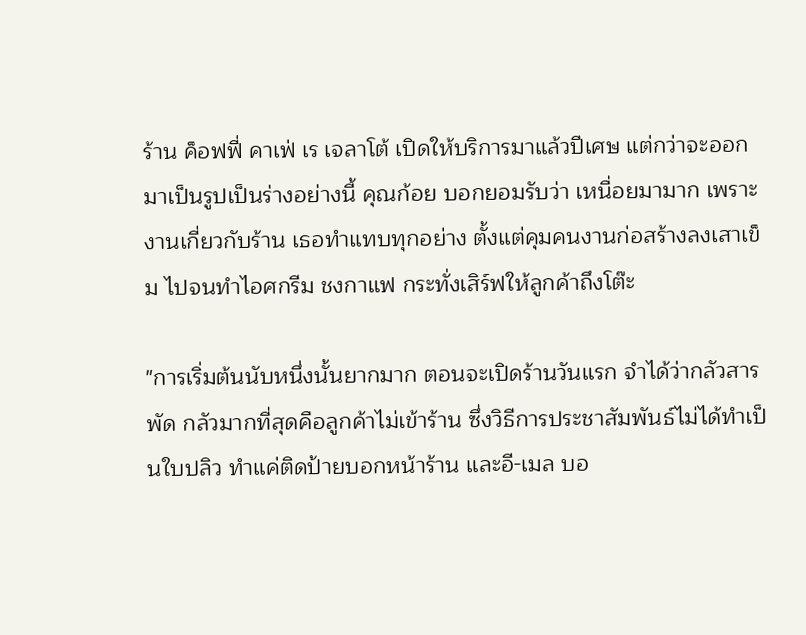ร้าน ค็อฟฟี่ คาเฟ่ เร เจลาโต้ เปิดให้บริการมาแล้วปีเศษ แต่กว่าจะออกมาเป็นรูปเป็นร่างอย่างนี้ คุณก้อย บอกยอมรับว่า เหนื่อยมามาก เพราะงานเกี่ยวกับร้าน เธอทำแทบทุกอย่าง ตั้งแต่คุมคนงานก่อสร้างลงเสาเข็ม ไปจนทำไอศกรีม ชงกาแฟ กระทั่งเสิร์ฟให้ลูกค้าถึงโต๊ะ

"การเริ่มต้นนับหนึ่งนั้นยากมาก ตอนจะเปิดร้านวันแรก จำได้ว่ากลัวสารพัด กลัวมากที่สุดคือลูกค้าไม่เข้าร้าน ซึ่งวิธีการประชาสัมพันธ์ไม่ได้ทำเป็นใบปลิว ทำแค่ติดป้ายบอกหน้าร้าน และอี-เมล บอ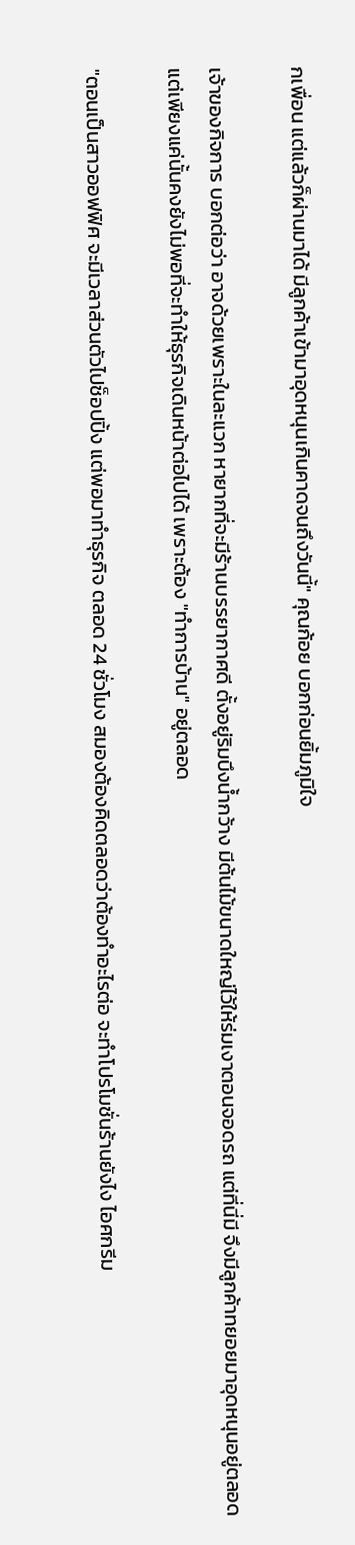กเพื่อน แต่แล้วก็ผ่านมาได้ มีลูกค้าเข้ามาอุดหนุนเกินคาดจนถึงวันนี้" คุณก้อย บอกก่อนยิ้มภูมิใจ

เจ้าของกิจการ บอกต่อว่า อาจด้วยเพราะในละแวก หายากที่จะมีร้านบรรยากาศดี ตั้งอยู่ริมบึงน้ำกว้าง มีต้นไม้ขนาดใหญ่ไว้ให้ร่มเงาตอนจอดรถ แต่ที่นี่มี จึงมีลูกค้าทยอยมาอุดหนุนอยู่ตลอด แต่เพียงแค่นั้นคงยังไม่พอที่จะทำให้ธุรกิจเดินหน้าต่อไปได้ เพราะต้อง "ทำการบ้าน" อยู่ตลอด

"ตอนเป็นสาวออฟฟิศ จะมีเวลาส่วนตัวไปช็อปปิ้ง แต่พอมาทำธุรกิจ ตลอด 24 ชั่วโมง สมองต้องคิดตลอดว่าต้องทำอะไรต่อ จะทำโปรโมชั่นร้านยังไง ไอศกรีม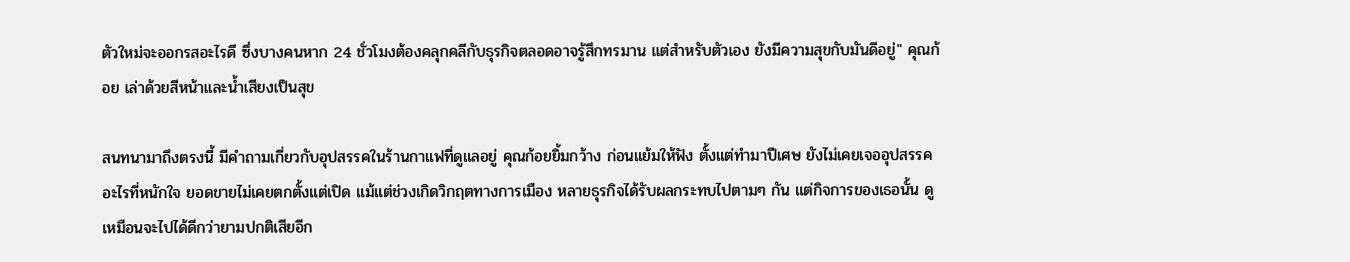ตัวใหม่จะออกรสอะไรดี ซึ่งบางคนหาก 24 ชั่วโมงต้องคลุกคลีกับธุรกิจตลอดอาจรู้สึกทรมาน แต่สำหรับตัวเอง ยังมีความสุขกับมันดีอยู่" คุณก้อย เล่าด้วยสีหน้าและน้ำเสียงเป็นสุข

สนทนามาถึงตรงนี้ มีคำถามเกี่ยวกับอุปสรรคในร้านกาแฟที่ดูแลอยู่ คุณก้อยยิ้มกว้าง ก่อนแย้มให้ฟัง ตั้งแต่ทำมาปีเศษ ยังไม่เคยเจออุปสรรคอะไรที่หนักใจ ยอดขายไม่เคยตกตั้งแต่เปิด แม้แต่ช่วงเกิดวิกฤตทางการเมือง หลายธุรกิจได้รับผลกระทบไปตามๆ กัน แต่กิจการของเธอนั้น ดูเหมือนจะไปได้ดีกว่ายามปกติเสียอีก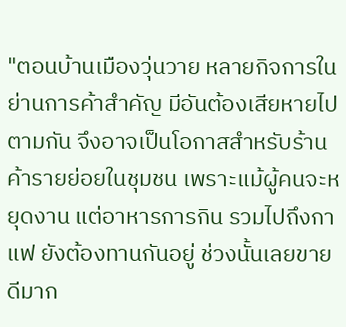"ตอนบ้านเมืองวุ่นวาย หลายกิจการในย่านการค้าสำคัญ มีอันต้องเสียหายไปตามกัน จึงอาจเป็นโอกาสสำหรับร้านค้ารายย่อยในชุมชน เพราะแม้ผู้คนจะหยุดงาน แต่อาหารการกิน รวมไปถึงกาแฟ ยังต้องทานกันอยู่ ช่วงนั้นเลยขายดีมาก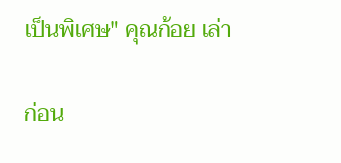เป็นพิเศษ" คุณก้อย เล่า

ก่อน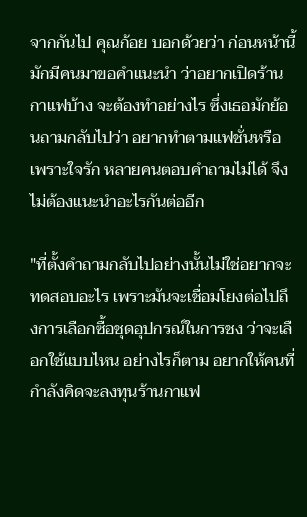จากกันไป คุณก้อย บอกด้วยว่า ก่อนหน้านี้มักมีคนมาขอคำแนะนำ ว่าอยากเปิดร้านกาแฟบ้าง จะต้องทำอย่างไร ซึ่งเธอมักย้อนถามกลับไปว่า อยากทำตามแฟชั่นหรือเพราะใจรัก หลายคนตอบคำถามไม่ได้ จึงไม่ต้องแนะนำอะไรกันต่ออีก

"ที่ตั้งคำถามกลับไปอย่างนั้นไม่ใช่อยากจะทดสอบอะไร เพราะมันจะเชื่อมโยงต่อไปถึงการเลือกซื้อชุดอุปกรณ์ในการชง ว่าจะเลือกใช้แบบไหน อย่างไรก็ตาม อยากให้คนที่กำลังคิดจะลงทุนร้านกาแฟ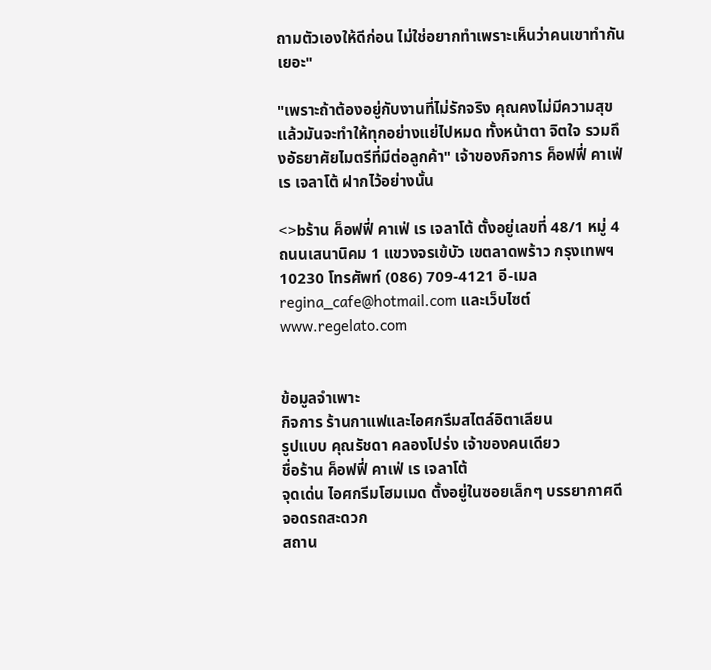ถามตัวเองให้ดีก่อน ไม่ใช่อยากทำเพราะเห็นว่าคนเขาทำกันเยอะ"

"เพราะถ้าต้องอยู่กับงานที่ไม่รักจริง คุณคงไม่มีความสุข แล้วมันจะทำให้ทุกอย่างแย่ไปหมด ทั้งหน้าตา จิตใจ รวมถึงอัธยาศัยไมตรีที่มีต่อลูกค้า" เจ้าของกิจการ ค็อฟฟี่ คาเฟ่ เร เจลาโต้ ฝากไว้อย่างนั้น

<>bร้าน ค็อฟฟี่ คาเฟ่ เร เจลาโต้ ตั้งอยู่เลขที่ 48/1 หมู่ 4 ถนนเสนานิคม 1 แขวงจรเข้บัว เขตลาดพร้าว กรุงเทพฯ 10230 โทรศัพท์ (086) 709-4121 อี-เมล regina_cafe@hotmail.com และเว็บไซต์ www.regelato.com


ข้อมูลจำเพาะ
กิจการ ร้านกาแฟและไอศกรีมสไตล์อิตาเลียน
รูปแบบ คุณรัชดา คลองโปร่ง เจ้าของคนเดียว
ชื่อร้าน ค็อฟฟี่ คาเฟ่ เร เจลาโต้
จุดเด่น ไอศกรีมโฮมเมด ตั้งอยู่ในซอยเล็กๆ บรรยากาศดี จอดรถสะดวก
สถาน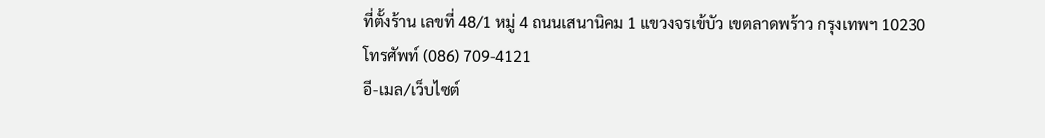ที่ตั้งร้าน เลขที่ 48/1 หมู่ 4 ถนนเสนานิคม 1 แขวงจรเข้บัว เขตลาดพร้าว กรุงเทพฯ 10230
โทรศัพท์ (086) 709-4121
อี-เมล/เว็บไซต์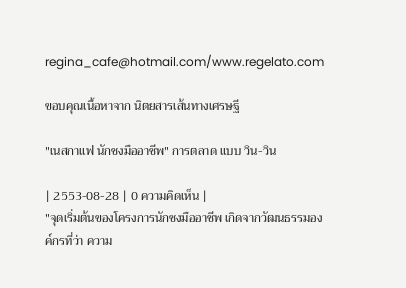regina_cafe@hotmail.com/www.regelato.com

ขอบคุณเนื้อหาจาก นิตยสารเส้นทางเศรษฐี

"เนสกาแฟ นักชงมืออาชีพ" การตลาด แบบ วิน-วิน

| 2553-08-28 | 0 ความคิดเห็น |
"จุดเริ่มต้นของโครงการนักชงมืออาชีพ เกิดจากวัฒนธรรมองค์กรที่ว่า ความ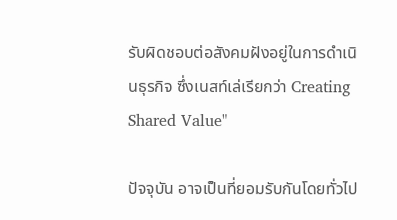รับผิดชอบต่อสังคมฝังอยู่ในการดำเนินธุรกิจ ซึ่งเนสท์เล่เรียกว่า Creating Shared Value"

ปัจจุบัน อาจเป็นที่ยอมรับกันโดยทั่วไป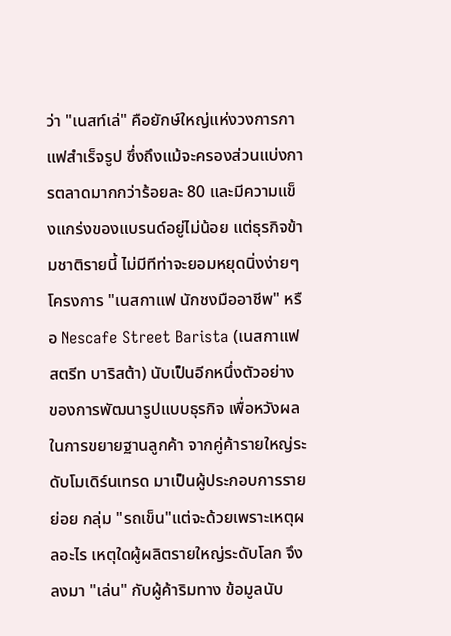ว่า "เนสท์เล่" คือยักษ์ใหญ่แห่งวงการกาแฟสำเร็จรูป ซึ่งถึงแม้จะครองส่วนแบ่งการตลาดมากกว่าร้อยละ 80 และมีความแข็งแกร่งของแบรนด์อยู่ไม่น้อย แต่ธุรกิจข้ามชาติรายนี้ ไม่มีทีท่าจะยอมหยุดนิ่งง่ายๆ โครงการ "เนสกาแฟ นักชงมืออาชีพ" หรือ Nescafe Street Barista (เนสกาแฟ สตรีท บาริสต้า) นับเป็นอีกหนึ่งตัวอย่าง ของการพัฒนารูปแบบธุรกิจ เพื่อหวังผลในการขยายฐานลูกค้า จากคู่ค้ารายใหญ่ระดับโมเดิร์นเทรด มาเป็นผู้ประกอบการรายย่อย กลุ่ม "รถเข็น"แต่จะด้วยเพราะเหตุผลอะไร เหตุใดผู้ผลิตรายใหญ่ระดับโลก จึงลงมา "เล่น" กับผู้ค้าริมทาง ข้อมูลนับ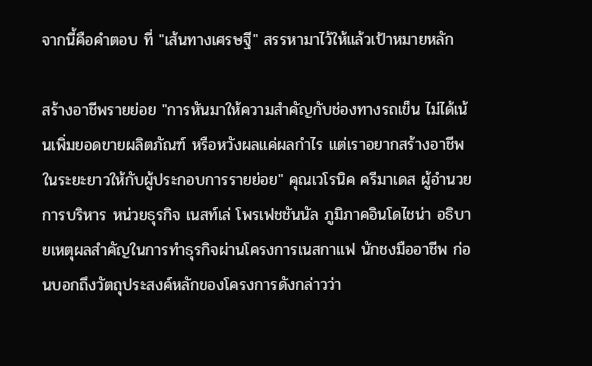จากนี้คือคำตอบ ที่ "เส้นทางเศรษฐี" สรรหามาไว้ให้แล้วเป้าหมายหลัก

สร้างอาชีพรายย่อย "การหันมาให้ความสำคัญกับช่องทางรถเข็น ไม่ได้เน้นเพิ่มยอดขายผลิตภัณฑ์ หรือหวังผลแค่ผลกำไร แต่เราอยากสร้างอาชีพในระยะยาวให้กับผู้ประกอบการรายย่อย" คุณเวโรนิค ครีมาเดส ผู้อำนวยการบริหาร หน่วยธุรกิจ เนสท์เล่ โพรเฟชชันนัล ภูมิภาคอินโดไชน่า อธิบายเหตุผลสำคัญในการทำธุรกิจผ่านโครงการเนสกาแฟ นักชงมืออาชีพ ก่อนบอกถึงวัตถุประสงค์หลักของโครงการดังกล่าวว่า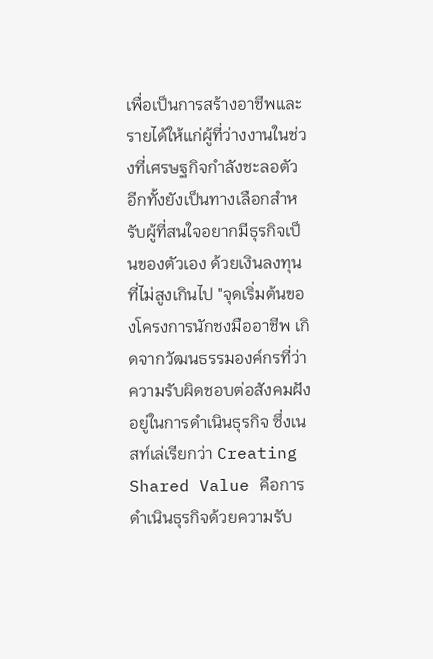เพื่อเป็นการสร้างอาชีพและรายได้ให้แก่ผู้ที่ว่างงานในช่วงที่เศรษฐกิจกำลังชะลอตัว อีกทั้งยังเป็นทางเลือกสำหรับผู้ที่สนใจอยากมีธุรกิจเป็นของตัวเอง ด้วยเงินลงทุนที่ไม่สูงเกินไป "จุดเริ่มต้นของโครงการนักชงมืออาชีพ เกิดจากวัฒนธรรมองค์กรที่ว่า ความรับผิดชอบต่อสังคมฝังอยู่ในการดำเนินธุรกิจ ซึ่งเนสท์เล่เรียกว่า Creating Shared Value คือการดำเนินธุรกิจด้วยความรับ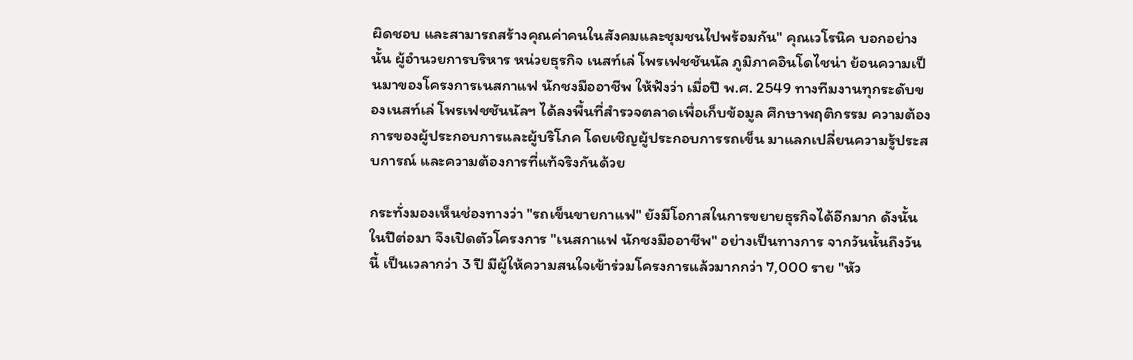ผิดชอบ และสามารถสร้างคุณค่าคนในสังคมและชุมชนไปพร้อมกัน" คุณเวโรนิค บอกอย่างนั้น ผู้อำนวยการบริหาร หน่วยธุรกิจ เนสท์เล่ โพรเฟชชันนัล ภูมิภาคอินโดไชน่า ย้อนความเป็นมาของโครงการเนสกาแฟ นักชงมืออาชีพ ให้ฟังว่า เมื่อปี พ.ศ. 2549 ทางทีมงานทุกระดับของเนสท์เล่ โพรเฟชชันนัลฯ ได้ลงพื้นที่สำรวจตลาดเพื่อเก็บข้อมูล ศึกษาพฤติกรรม ความต้องการของผู้ประกอบการและผู้บริโภค โดยเชิญผู้ประกอบการรถเข็น มาแลกเปลี่ยนความรู้ประสบการณ์ และความต้องการที่แท้จริงกันด้วย

กระทั่งมองเห็นช่องทางว่า "รถเข็นขายกาแฟ" ยังมีโอกาสในการขยายธุรกิจได้อีกมาก ดังนั้น ในปีต่อมา จึงเปิดตัวโครงการ "เนสกาแฟ นักชงมืออาชีพ" อย่างเป็นทางการ จากวันนั้นถึงวันนี้ เป็นเวลากว่า 3 ปี มีผู้ให้ความสนใจเข้าร่วมโครงการแล้วมากกว่า 7,000 ราย "หัว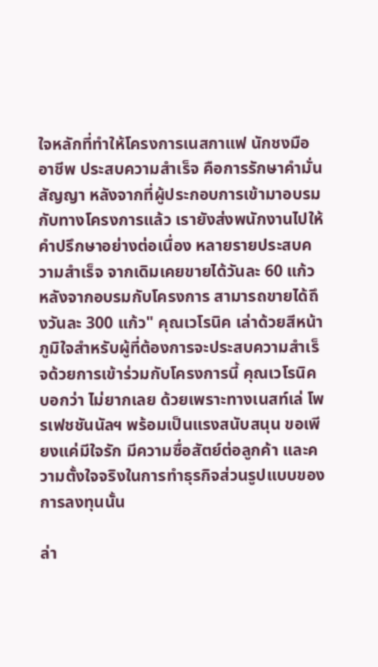ใจหลักที่ทำให้โครงการเนสกาแฟ นักชงมืออาชีพ ประสบความสำเร็จ คือการรักษาคำมั่นสัญญา หลังจากที่ผู้ประกอบการเข้ามาอบรมกับทางโครงการแล้ว เรายังส่งพนักงานไปให้คำปรึกษาอย่างต่อเนื่อง หลายรายประสบความสำเร็จ จากเดิมเคยขายได้วันละ 60 แก้ว หลังจากอบรมกับโครงการ สามารถขายได้ถึงวันละ 300 แก้ว" คุณเวโรนิค เล่าด้วยสีหน้าภูมิใจสำหรับผู้ที่ต้องการจะประสบความสำเร็จด้วยการเข้าร่วมกับโครงการนี้ คุณเวโรนิค บอกว่า ไม่ยากเลย ด้วยเพราะทางเนสท์เล่ โพรเฟชชันนัลฯ พร้อมเป็นแรงสนับสนุน ขอเพียงแค่มีใจรัก มีความซื่อสัตย์ต่อลูกค้า และความตั้งใจจริงในการทำธุรกิจส่วนรูปแบบของการลงทุนนั้น

ล่า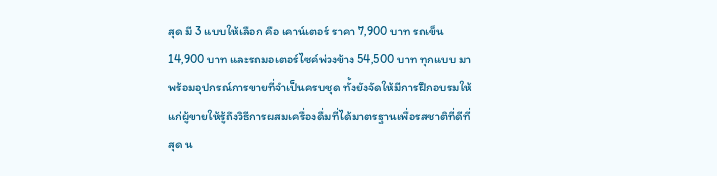สุด มี 3 แบบให้เลือก คือ เคาน์เตอร์ ราคา 7,900 บาท รถเข็น 14,900 บาท และรถมอเตอร์ไซค์พ่วงข้าง 54,500 บาท ทุกแบบ มาพร้อมอุปกรณ์การขายที่จำเป็นครบชุด ทั้งยังจัดให้มีการฝึกอบรมให้แก่ผู้ขายให้รู้ถึงวิธีการผสมเครื่องดื่มที่ได้มาตรฐานเพื่อรสชาติที่ดีที่สุด น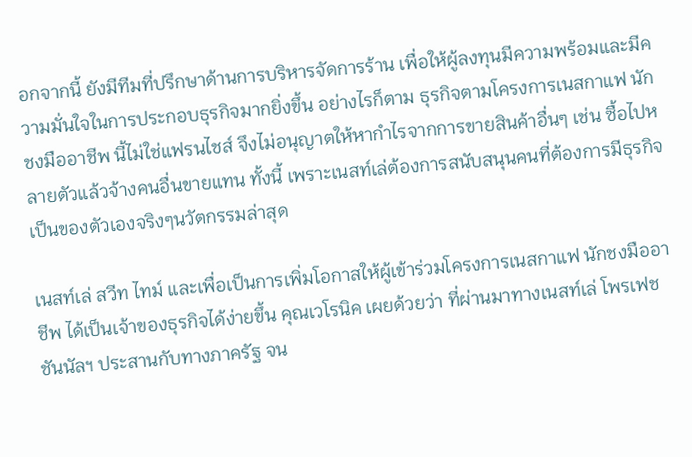อกจากนี้ ยังมีทีมที่ปรึกษาด้านการบริหารจัดการร้าน เพื่อให้ผู้ลงทุนมีความพร้อมและมีความมั่นใจในการประกอบธุรกิจมากยิ่งขึ้น อย่างไรก็ตาม ธุรกิจตามโครงการเนสกาแฟ นักชงมืออาชีพ นี้ไม่ใช่แฟรนไชส์ จึงไม่อนุญาตให้หากำไรจากการขายสินค้าอื่นๆ เช่น ซื้อไปหลายตัวแล้วจ้างคนอื่นขายแทน ทั้งนี้ เพราะเนสท์เล่ต้องการสนับสนุนคนที่ต้องการมีธุรกิจเป็นของตัวเองจริงๆนวัตกรรมล่าสุด

เนสท์เล่ สวีท ไทม์ และเพื่อเป็นการเพิ่มโอกาสให้ผู้เข้าร่วมโครงการเนสกาแฟ นักชงมืออาชีพ ได้เป็นเจ้าของธุรกิจได้ง่ายขึ้น คุณเวโรนิค เผยด้วยว่า ที่ผ่านมาทางเนสท์เล่ โพรเฟชชันนัลฯ ประสานกับทางภาครัฐ จน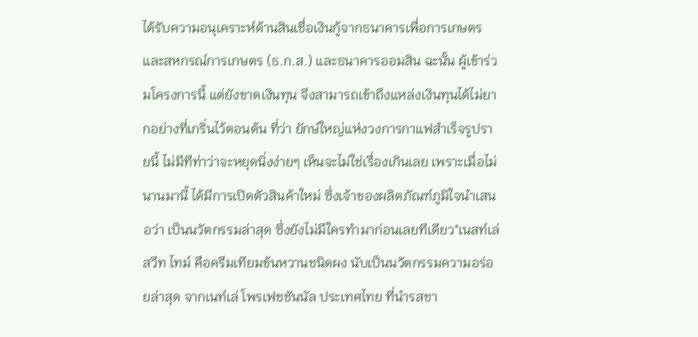ได้รับความอนุเคราะห์ด้านสินเชื่อเงินกู้จากธนาคารเพื่อการเกษตรและสหกรณ์การเกษตร (ธ.ก.ส.) และธนาคารออมสิน ฉะนั้น ผู้เข้าร่วมโครงการนี้ แต่ยังขาดเงินทุน จึงสามารถเข้าถึงแหล่งเงินทุนได้ไม่ยากอย่างที่เกริ่นไว้ตอนต้น ที่ว่า ยักษ์ใหญ่แห่งวงการกาแฟสำเร็จรูปรายนี้ ไม่มีทีท่าว่าจะหยุดนิ่งง่ายๆ เห็นจะไม่ใช่เรื่องเกินเลย เพราะเมื่อไม่นานมานี้ ได้มีการเปิดตัวสินค้าใหม่ ซึ่งเจ้าของผลิตภัณฑ์ภูมิใจนำเสนอว่า เป็นนวัตกรรมล่าสุด ซึ่งยังไม่มีใครทำมาก่อนเลยทีเดียว"เนสท์เล่ สวีท ไทม์ คือครีมเทียมข้นหวานชนิดผง นับเป็นนวัตกรรมความอร่อยล่าสุด จากเนท์เล่ โพรเฟชชันนัล ประเทศไทย ที่นำรสชา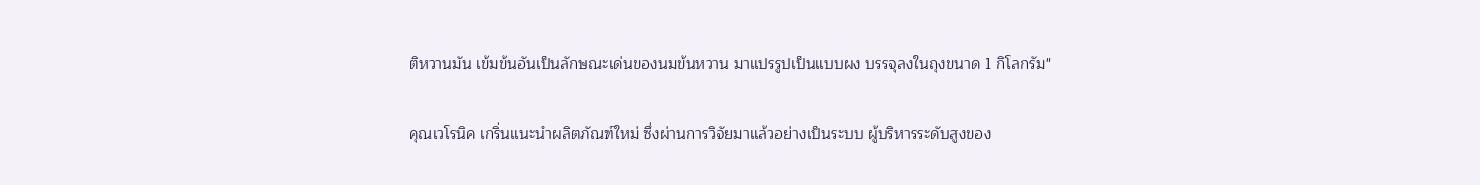ติหวานมัน เข้มข้นอันเป็นลักษณะเด่นของนมข้นหวาน มาแปรรูปเป็นแบบผง บรรจุลงในถุงขนาด 1 กิโลกรัม"

คุณเวโรนิค เกริ่นแนะนำผลิตภัณฑ์ใหม่ ซึ่งผ่านการวิจัยมาแล้วอย่างเป็นระบบ ผู้บริหารระดับสูงของ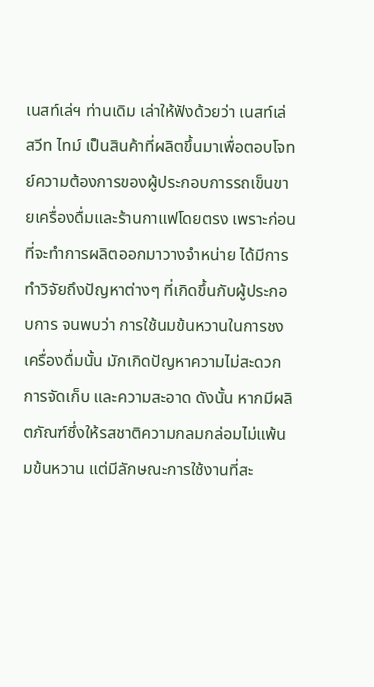เนสท์เล่ฯ ท่านเดิม เล่าให้ฟังด้วยว่า เนสท์เล่ สวีท ไทม์ เป็นสินค้าที่ผลิตขึ้นมาเพื่อตอบโจทย์ความต้องการของผู้ประกอบการรถเข็นขายเครื่องดื่มและร้านกาแฟโดยตรง เพราะก่อนที่จะทำการผลิตออกมาวางจำหน่าย ได้มีการทำวิจัยถึงปัญหาต่างๆ ที่เกิดขึ้นกับผู้ประกอบการ จนพบว่า การใช้นมข้นหวานในการชงเครื่องดื่มนั้น มักเกิดปัญหาความไม่สะดวก การจัดเก็บ และความสะอาด ดังนั้น หากมีผลิตภัณฑ์ซึ่งให้รสชาติความกลมกล่อมไม่แพ้นมข้นหวาน แต่มีลักษณะการใช้งานที่สะ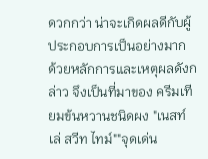ดวกกว่า น่าจะเกิดผลดีกับผู้ประกอบการเป็นอย่างมาก ด้วยหลักการและเหตุผลดังกล่าว จึงเป็นที่มาของ ครีมเทียมข้นหวานชนิดผง "เนสท์เล่ สวีท ไทม์""จุดเด่น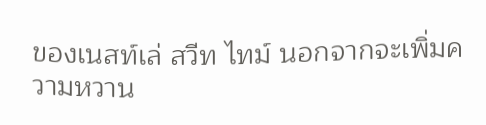ของเนสท์เล่ สวีท ไทม์ นอกจากจะเพิ่มความหวาน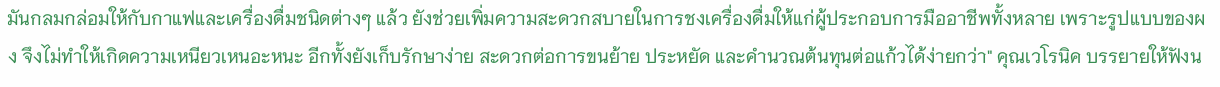มันกลมกล่อมให้กับกาแฟและเครื่องดื่มชนิดต่างๆ แล้ว ยังช่วยเพิ่มความสะดวกสบายในการชงเครื่องดื่มให้แก่ผู้ประกอบการมืออาชีพทั้งหลาย เพราะรูปแบบของผง จึงไม่ทำให้เกิดความเหนียวเหนอะหนะ อีกทั้งยังเก็บรักษาง่าย สะดวกต่อการขนย้าย ประหยัด และคำนวณต้นทุนต่อแก้วได้ง่ายกว่า" คุณเวโรนิค บรรยายให้ฟังน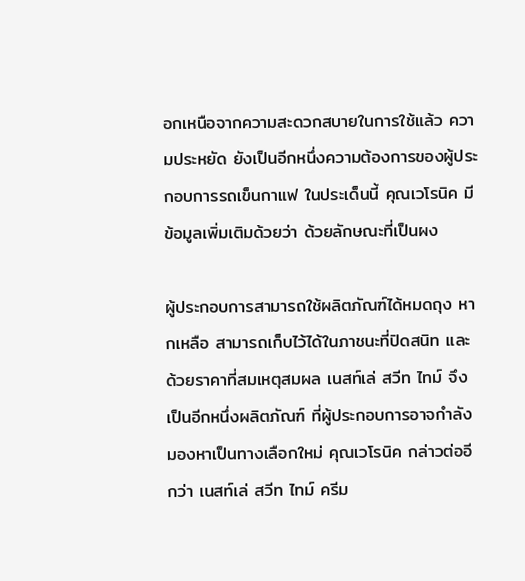อกเหนือจากความสะดวกสบายในการใช้แล้ว ความประหยัด ยังเป็นอีกหนึ่งความต้องการของผู้ประกอบการรถเข็นกาแฟ ในประเด็นนี้ คุณเวโรนิค มีข้อมูลเพิ่มเติมด้วยว่า ด้วยลักษณะที่เป็นผง

ผู้ประกอบการสามารถใช้ผลิตภัณฑ์ได้หมดถุง หากเหลือ สามารถเก็บไว้ได้ในภาชนะที่ปิดสนิท และด้วยราคาที่สมเหตุสมผล เนสท์เล่ สวีท ไทม์ จึงเป็นอีกหนึ่งผลิตภัณฑ์ ที่ผู้ประกอบการอาจกำลังมองหาเป็นทางเลือกใหม่ คุณเวโรนิค กล่าวต่ออีกว่า เนสท์เล่ สวีท ไทม์ ครีม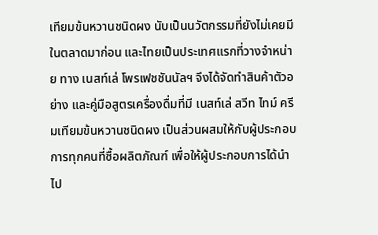เทียมข้นหวานชนิดผง นับเป็นนวัตกรรมที่ยังไม่เคยมีในตลาดมาก่อน และไทยเป็นประเทศแรกที่วางจำหน่าย ทาง เนสท์เล่ โพรเฟชชันนัลฯ จึงได้จัดทำสินค้าตัวอย่าง และคู่มือสูตรเครื่องดื่มที่มี เนสท์เล่ สวีท ไทม์ ครีมเทียมข้นหวานชนิดผง เป็นส่วนผสมให้กับผู้ประกอบการทุกคนที่ซื้อผลิตภัณฑ์ เพื่อให้ผู้ประกอบการได้นำไป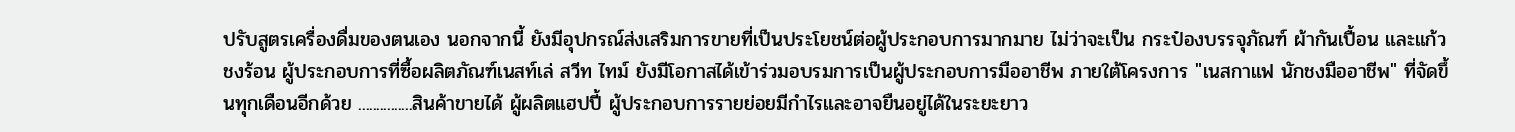ปรับสูตรเครื่องดื่มของตนเอง นอกจากนี้ ยังมีอุปกรณ์ส่งเสริมการขายที่เป็นประโยชน์ต่อผู้ประกอบการมากมาย ไม่ว่าจะเป็น กระป๋องบรรจุภัณฑ์ ผ้ากันเปื้อน และแก้วชงร้อน ผู้ประกอบการที่ซื้อผลิตภัณฑ์เนสท์เล่ สวีท ไทม์ ยังมีโอกาสได้เข้าร่วมอบรมการเป็นผู้ประกอบการมืออาชีพ ภายใต้โครงการ "เนสกาแฟ นักชงมืออาชีพ" ที่จัดขึ้นทุกเดือนอีกด้วย ...............สินค้าขายได้ ผู้ผลิตแฮปปี้ ผู้ประกอบการรายย่อยมีกำไรและอาจยืนอยู่ได้ในระยะยาว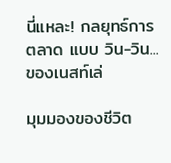นี่แหละ! กลยุทธ์การตลาด แบบ วิน-วิน...ของเนสท์เล่

มุมมองของชีวิต